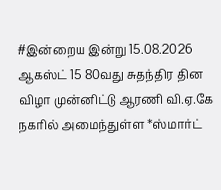#இன்றைய இன்று 15.08.2026
ஆகஸ்ட் 15 80வது சுதந்திர தின விழா முன்னிட்டு ஆரணி வி.ஏ.கே நகரில் அமைந்துள்ள *ஸ்மார்ட்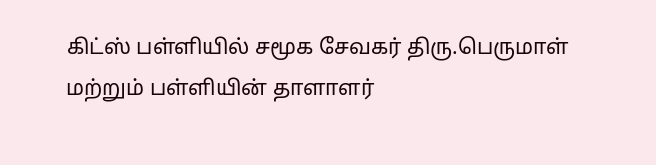கிட்ஸ் பள்ளியில் சமூக சேவகர் திரு.பெருமாள் மற்றும் பள்ளியின் தாளாளர்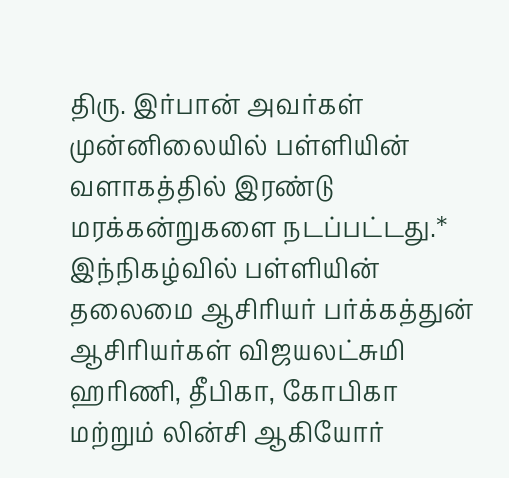திரு. இர்பான் அவர்கள் முன்னிலையில் பள்ளியின் வளாகத்தில் இரண்டு மரக்கன்றுகளை நடப்பட்டது.* இந்நிகழ்வில் பள்ளியின்
தலைமை ஆசிரியர் பர்க்கத்துன் ஆசிரியர்கள் விஜயலட்சுமி ஹரிணி, தீபிகா, கோபிகா மற்றும் லின்சி ஆகியோர்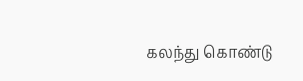கலந்து கொண்டு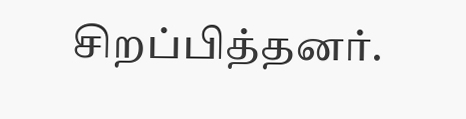சிறப்பித்தனர்.